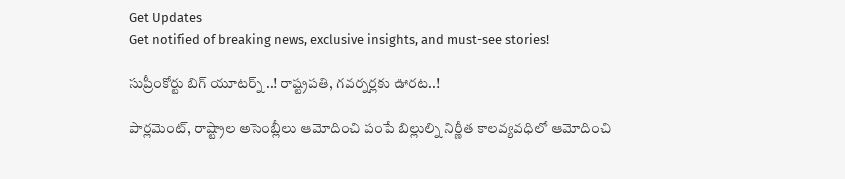Get Updates
Get notified of breaking news, exclusive insights, and must-see stories!

సుప్రీంకోర్టు బిగ్ యూటర్న్ ..! రాష్ట్రపతి, గవర్నర్లకు ఊరట..!

పార్లమెంట్, రాష్ట్రాల అసెంబ్లీలు ఆమోదించి పంపే బిల్లుల్ని నిర్ణీత కాలవ్యవధిలో ఆమోదించి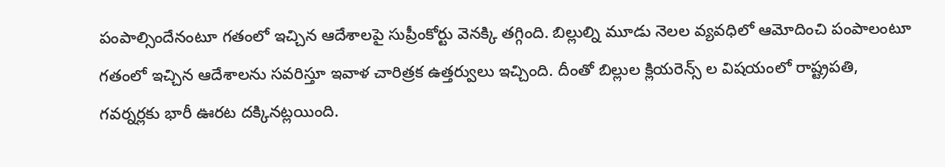పంపాల్సిందేనంటూ గతంలో ఇచ్చిన ఆదేశాలపై సుప్రీంకోర్టు వెనక్కి తగ్గింది. బిల్లుల్ని మూడు నెలల వ్యవధిలో ఆమోదించి పంపాలంటూ గతంలో ఇచ్చిన ఆదేశాలను సవరిస్తూ ఇవాళ చారిత్రక ఉత్తర్వులు ఇచ్చింది. దీంతో బిల్లుల క్లియరెన్స్ ల విషయంలో రాష్ట్రపతి, గవర్నర్లకు భారీ ఊరట దక్కినట్లయింది.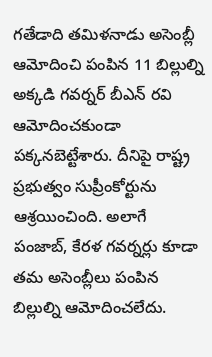గతేడాది తమిళనాడు అసెంబ్లీ ఆమోదించి పంపిన 11 బిల్లుల్ని అక్కడి గవర్నర్ బీఎన్ రవి ఆమోదించకుండా పక్కనబెట్టేశారు. దీనిపై రాష్ట్ర ప్రభుత్వం సుప్రీంకోర్టును ఆశ్రయించింది. అలాగే పంజాబ్, కేరళ గవర్నర్లు కూడా తమ అసెంబ్లీలు పంపిన బిల్లుల్ని ఆమోదించలేదు.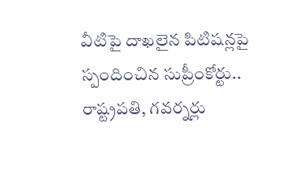వీటిపై దాఖలైన పిటిషన్లపై స్పందించిన సుప్రీంకోర్టు.. రాష్ట్రపతి, గవర్నర్లు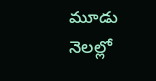మూడు నెలల్లో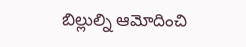బిల్లుల్ని ఆమోదించి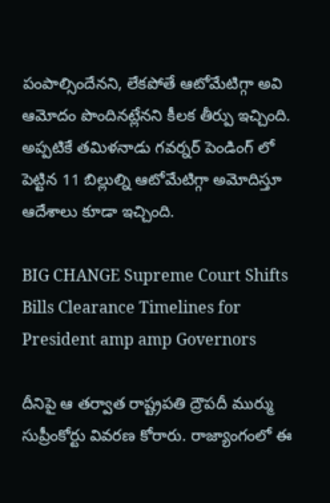పంపాల్సిందేనని, లేకపోతే ఆటోమేటిగ్గా అవి ఆమోదం పొందినట్లేనని కీలక తీర్పు ఇచ్చింది. అప్పటికే తమిళనాడు గవర్నర్ పెండింగ్ లో పెట్టిన 11 బిల్లుల్ని ఆటోమేటిగ్గా అమోదిస్తూ ఆదేశాలు కూడా ఇచ్చింది.

BIG CHANGE Supreme Court Shifts Bills Clearance Timelines for President amp amp Governors

దీనిపై ఆ తర్వాత రాష్ట్రపతి ద్రౌపదీ ముర్ము సుప్రీంకోర్టు వివరణ కోరారు. రాజ్యాంగంలో ఈ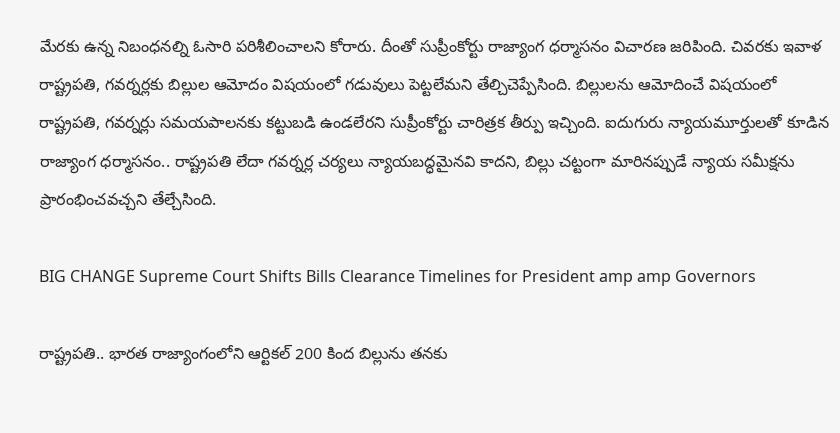మేరకు ఉన్న నిబంధనల్ని ఓసారి పరిశీలించాలని కోరారు. దీంతో సుప్రీంకోర్టు రాజ్యాంగ ధర్మాసనం విచారణ జరిపింది. చివరకు ఇవాళ రాష్ట్రపతి, గవర్నర్లకు బిల్లుల ఆమోదం విషయంలో గడువులు పెట్టలేమని తేల్చిచెప్పేసింది. బిల్లులను ఆమోదించే విషయంలో రాష్ట్రపతి, గవర్నర్లు సమయపాలనకు కట్టుబడి ఉండలేరని సుప్రీంకోర్టు చారిత్రక తీర్పు ఇచ్చింది. ఐదుగురు న్యాయమూర్తులతో కూడిన రాజ్యాంగ ధర్మాసనం.. రాష్ట్రపతి లేదా గవర్నర్ల చర్యలు న్యాయబద్ధమైనవి కాదని, బిల్లు చట్టంగా మారినప్పుడే న్యాయ సమీక్షను ప్రారంభించవచ్చని తేల్చేసింది.

BIG CHANGE Supreme Court Shifts Bills Clearance Timelines for President amp amp Governors

రాష్ట్రపతి.. భారత రాజ్యాంగంలోని ఆర్టికల్ 200 కింద బిల్లును తనకు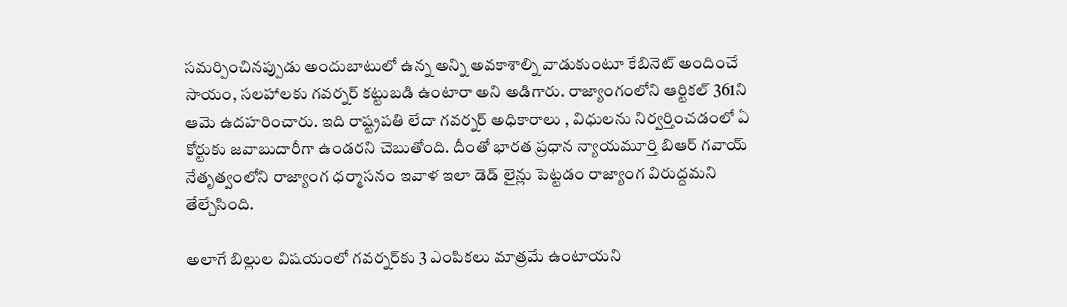సమర్పించినప్పుడు అందుబాటులో ఉన్న అన్ని అవకాశాల్ని వాడుకుంటూ కేబినెట్ అందించే సాయం, సలహాలకు గవర్నర్ కట్టుబడి ఉంటారా అని అడిగారు. రాజ్యాంగంలోని ఆర్టికల్ 361ని ఆమె ఉదహరించారు. ఇది రాష్ట్రపతి లేదా గవర్నర్ అధికారాలు , విధులను నిర్వర్తించడంలో ఏ కోర్టుకు జవాబుదారీగా ఉండరని చెబుతోంది. దీంతో భారత ప్రధాన న్యాయమూర్తి బిఆర్ గవాయ్ నేతృత్వంలోని రాజ్యాంగ ధర్మాసనం ఇవాళ ఇలా డెడ్ లైన్లు పెట్టడం రాజ్యాంగ విరుద్దమని తేల్చేసింది.

అలాగే బిల్లుల విషయంలో గవర్నర్‌కు 3 ఎంపికలు మాత్రమే ఉంటాయని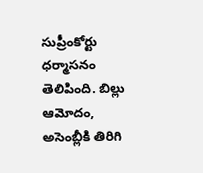సుప్రీంకోర్టు ధర్మాసనం తెలిపింది. బిల్లు ఆమోదం, అసెంబ్లీకి తిరిగి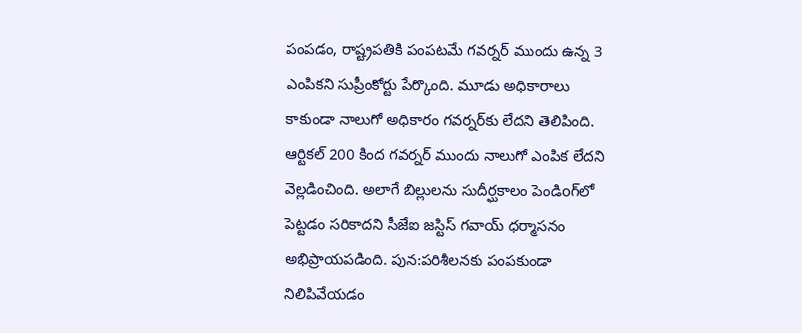పంపడం, రాష్ట్రపతికి పంపటమే గవర్నర్‌ ముందు ఉన్న 3 ఎంపికని సుప్రీంకోర్టు పేర్కొంది. మూడు అధికారాలు కాకుండా నాలుగో అధికారం గవర్నర్‌కు లేదని తెలిపింది. ఆర్టికల్‌ 200 కింద గవర్నర్‌ ముందు నాలుగో ఎంపిక లేదని వెల్లడించింది. అలాగే బిల్లులను సుదీర్ఘకాలం పెండిoగ్‌లో పెట్టడం సరికాదని సీజేఐ జస్టిస్‌ గవాయ్‌ ధర్మాసనం అభిప్రాయపడింది. పున:పరిశీలనకు పంపకుండా నిలిపివేయడం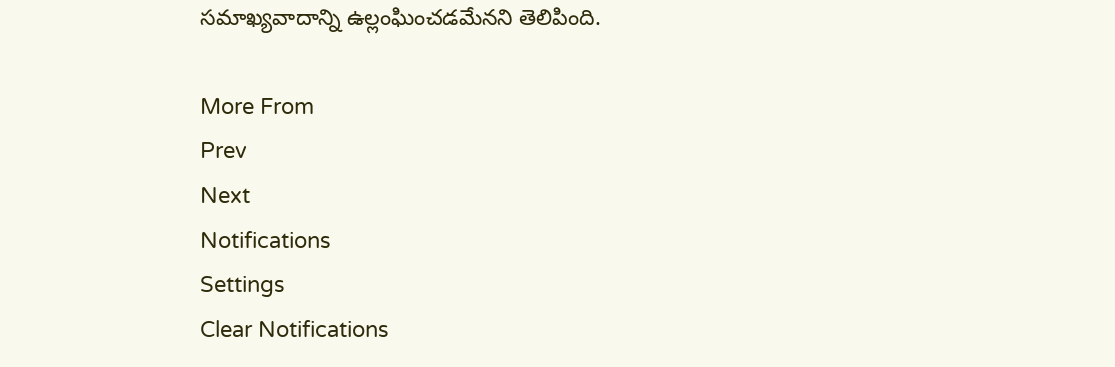సమాఖ్యవాదాన్ని ఉల్లంఘించడమేనని తెలిపింది.

More From
Prev
Next
Notifications
Settings
Clear Notifications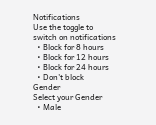Notifications
Use the toggle to switch on notifications
  • Block for 8 hours
  • Block for 12 hours
  • Block for 24 hours
  • Don't block
Gender
Select your Gender
  • Male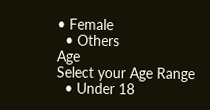• Female
  • Others
Age
Select your Age Range
  • Under 18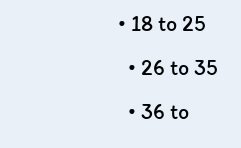• 18 to 25
  • 26 to 35
  • 36 to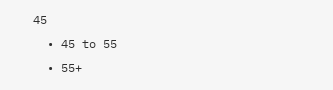45
  • 45 to 55
  • 55+